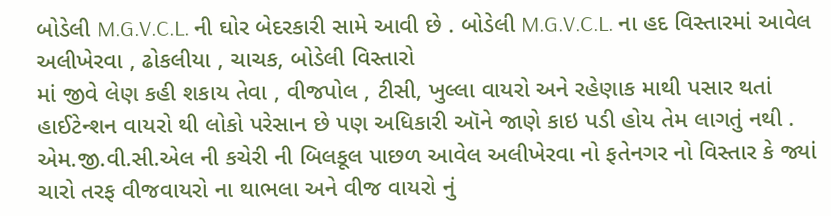બોડેલી M.G.V.C.L. ની ઘોર બેદરકારી સામે આવી છે . બોડેલી M.G.V.C.L. ના હદ વિસ્તારમાં આવેલ અલીખેરવા , ઢોકલીયા , ચાચક, બોડેલી વિસ્તારો
માં જીવે લેણ કહી શકાય તેવા , વીજપોલ , ટીસી, ખુલ્લા વાયરો અને રહેણાક માથી પસાર થતાં હાઈટેન્શન વાયરો થી લોકો પરેસાન છે પણ અધિકારી ઑને જાણે કાઇ પડી હોય તેમ લાગતું નથી .
એમ.જી.વી.સી.એલ ની કચેરી ની બિલકૂલ પાછળ આવેલ અલીખેરવા નો ફતેનગર નો વિસ્તાર કે જ્યાં ચારો તરફ વીજવાયરો ના થાભલા અને વીજ વાયરો નું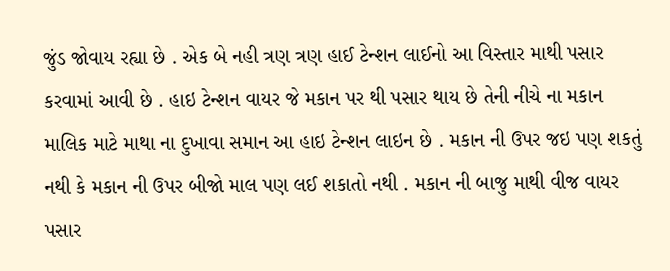જુંડ જોવાય રહ્યા છે . એક બે નહી ત્રણ ત્રણ હાઈ ટેન્શન લાઈનો આ વિસ્તાર માથી પસાર કરવામાં આવી છે . હાઇ ટેન્શન વાયર જે મકાન પર થી પસાર થાય છે તેની નીચે ના મકાન માલિક માટે માથા ના દુખાવા સમાન આ હાઇ ટેન્શન લાઇન છે . મકાન ની ઉપર જઇ પણ શકતું નથી કે મકાન ની ઉપર બીજો માલ પણ લઈ શકાતો નથી . મકાન ની બાજુ માથી વીજ વાયર પસાર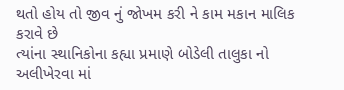થતો હોય તો જીવ નું જોખમ કરી ને કામ મકાન માલિક કરાવે છે
ત્યાંના સ્થાનિકોના કહ્યા પ્રમાણે બોડેલી તાલુકા નો અલીખેરવા માં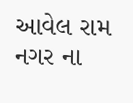આવેલ રામ નગર ના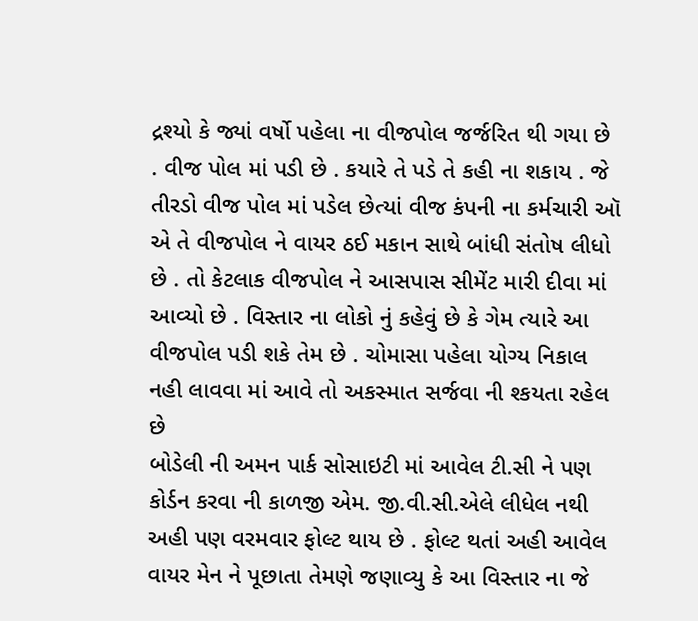દ્રશ્યો કે જ્યાં વર્ષો પહેલા ના વીજપોલ જર્જરિત થી ગયા છે . વીજ પોલ માં પડી છે . કયારે તે પડે તે કહી ના શકાય . જે તીરડો વીજ પોલ માં પડેલ છેત્યાં વીજ કંપની ના કર્મચારી ઑ એ તે વીજપોલ ને વાયર ઠઈ મકાન સાથે બાંધી સંતોષ લીધો છે . તો કેટલાક વીજપોલ ને આસપાસ સીમેંટ મારી દીવા માં આવ્યો છે . વિસ્તાર ના લોકો નું કહેવું છે કે ગેમ ત્યારે આ વીજપોલ પડી શકે તેમ છે . ચોમાસા પહેલા યોગ્ય નિકાલ નહી લાવવા માં આવે તો અકસ્માત સર્જવા ની શ્કયતા રહેલ છે
બોડેલી ની અમન પાર્ક સોસાઇટી માં આવેલ ટી.સી ને પણ કોર્ડન કરવા ની કાળજી એમ. જી.વી.સી.એલે લીધેલ નથી અહી પણ વરમવાર ફોલ્ટ થાય છે . ફોલ્ટ થતાં અહી આવેલ વાયર મેન ને પૂછાતા તેમણે જણાવ્યુ કે આ વિસ્તાર ના જે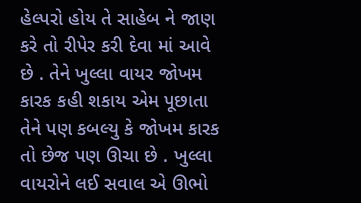હેલ્પરો હોય તે સાહેબ ને જાણ કરે તો રીપેર કરી દેવા માં આવે છે . તેને ખુલ્લા વાયર જોખમ કારક કહી શકાય એમ પૂછાતા તેને પણ કબલ્યુ કે જોખમ કારક તો છેજ પણ ઊચા છે . ખુલ્લા વાયરોને લઈ સવાલ એ ઊભો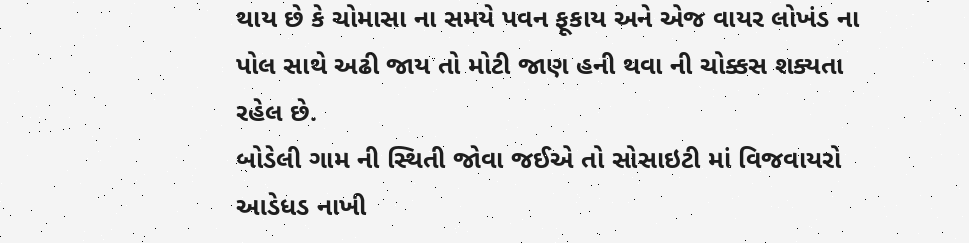થાય છે કે ચોમાસા ના સમયે પવન ફૂકાય અને એજ વાયર લોખંડ ના પોલ સાથે અઢી જાય તો મોટી જાણ હની થવા ની ચોક્કસ શક્યતા રહેલ છે.
બોડેલી ગામ ની સ્થિતી જોવા જઈએ તો સોસાઇટી માં વિજવાયરો આડેધડ નાખી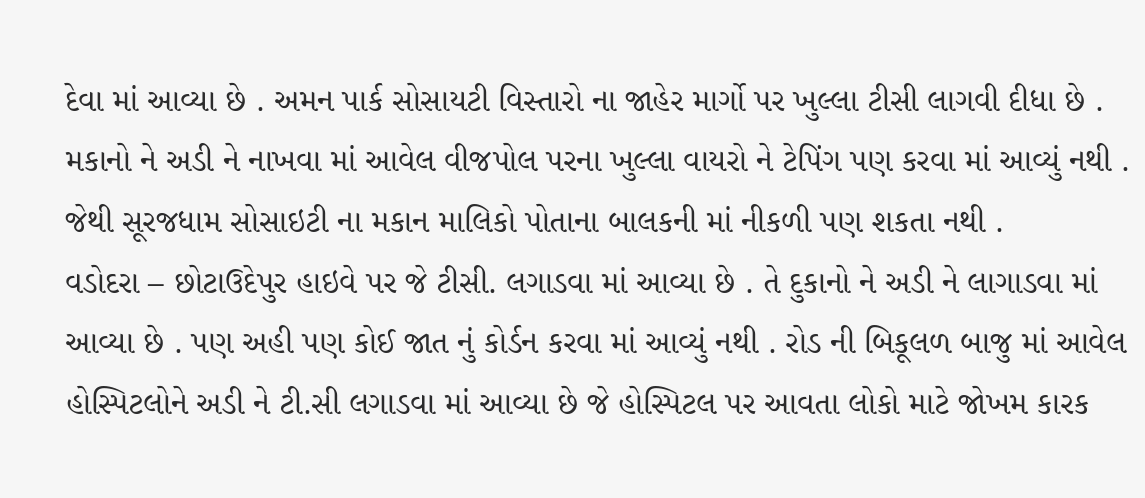દેવા માં આવ્યા છે . અમન પાર્ક સોસાયટી વિસ્તારો ના જાહેર માર્ગો પર ખુલ્લા ટીસી લાગવી દીધા છે . મકાનો ને અડી ને નાખવા માં આવેલ વીજપોલ પરના ખુલ્લા વાયરો ને ટેપિંગ પણ કરવા માં આવ્યું નથી . જેથી સૂરજધામ સોસાઇટી ના મકાન માલિકો પોતાના બાલકની માં નીકળી પણ શકતા નથી .
વડોદરા – છોટાઉદેપુર હાઇવે પર જે ટીસી. લગાડવા માં આવ્યા છે . તે દુકાનો ને અડી ને લાગાડવા માં આવ્યા છે . પણ અહી પણ કોઈ જાત નું કોર્ડન કરવા માં આવ્યું નથી . રોડ ની બિકૂલળ બાજુ માં આવેલ હોસ્પિટલોને અડી ને ટી.સી લગાડવા માં આવ્યા છે જે હોસ્પિટલ પર આવતા લોકો માટે જોખમ કારક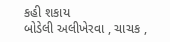કહી શકાય
બોડેલી અલીખેરવા , ચાચક ,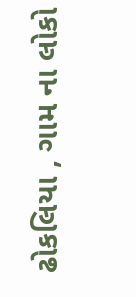ઢોકલિયા , ગામ ના લોકો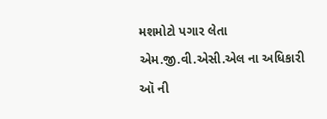મશમોટો પગાર લેતા એમ.જી.વી.એસી.એલ ના અધિકારી ઑ ની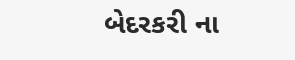બેદરકરી ના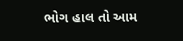ભોગ હાલ તો આમ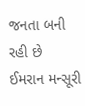જનતા બની રહી છે
ઈમરાન મન્સૂરી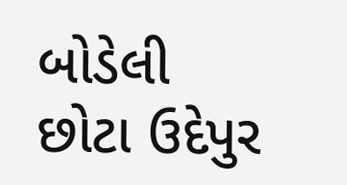બોડેલી છોટા ઉદેપુર